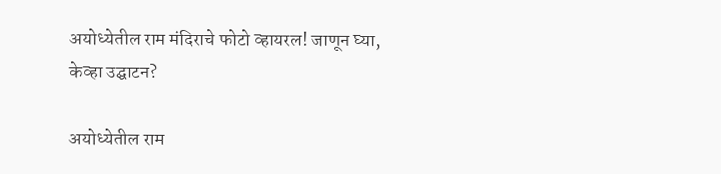अयोध्येतील राम मंदिराचे फोटो व्हायरल! जाणून घ्या, केव्हा उद्घाटन?

अयोध्येतील राम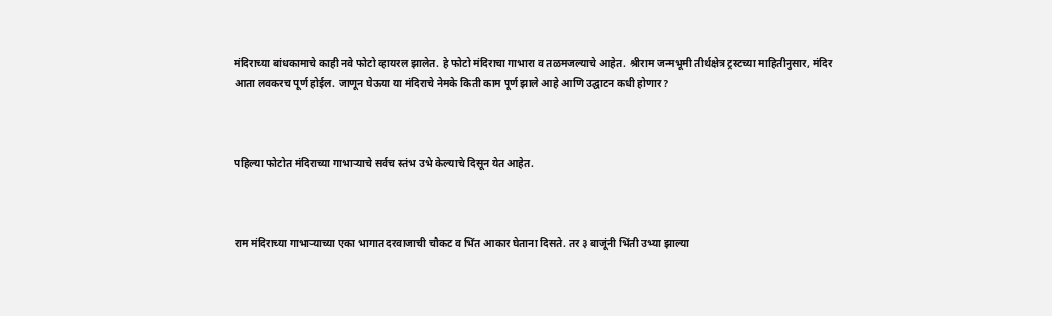मंदिराच्या बांधकामाचे काही नवे फोटो व्हायरल झालेत. हे फोटो मंदिराचा गाभारा व तळमजल्याचे आहेत. श्रीराम जन्मभूमी तीर्थक्षेत्र ट्रस्टच्या माहितीनुसार, मंदिर आता लवकरच पूर्ण होईल. जाणून घेऊया या मंदिराचे नेमके किती काम पूर्ण झाले आहे आणि उद्घाटन कधी होणार?



पहिल्या फोटोत मंदिराच्या गाभाऱ्याचे सर्वच स्तंभ उभे केल्याचे दिसून येत आहेत.



राम मंदिराच्या गाभाऱ्याच्या एका भागात दरवाजाची चौकट व भिंत आकार घेताना दिसते. तर ३ बाजूंनी भिंती उभ्या झाल्या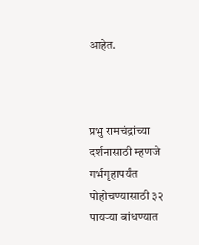आहेत.



प्रभु रामचंद्रांच्या दर्शनासाठी म्हणजे गर्भगृहापर्यंत पोहोचण्यासाठी ३२ पायऱ्या बांधण्यात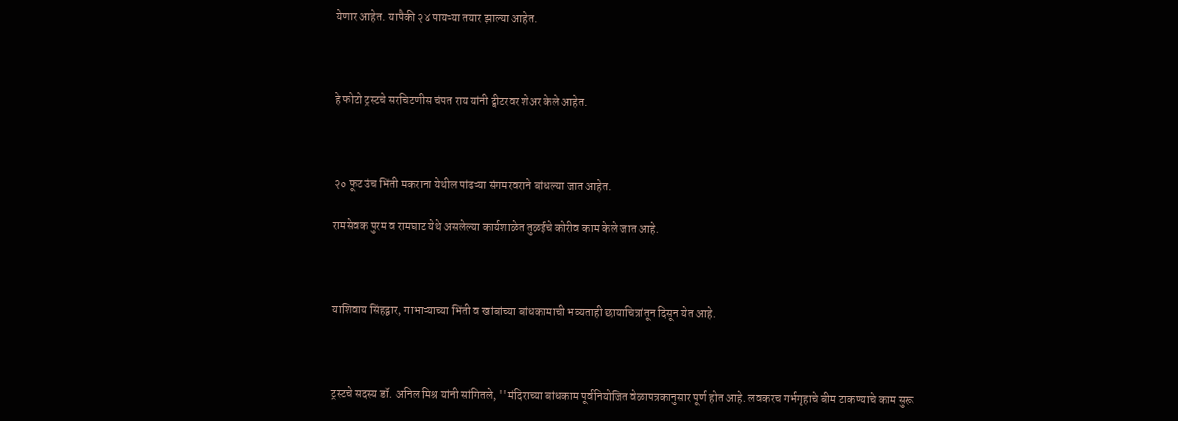येणार आहेत. यापैकी २४ पायऱ्या तयार झाल्या आहेत.



हे फोटो ट्रस्टचे सरचिटणीस चंपत राय यांनी ट्वीटरवर शेअर केले आहेत.



२० फूट उंच भिंती मकराना येथील पांढऱ्या संगमरवराने बांधल्या जात आहेत.

रामसेवक पुरम व रामघाट येथे असलेल्या कार्यशाळेत तुळईचे कोरीव काम केले जात आहे.



याशिवाय सिंहद्वार, गाभाऱ्याच्या भिंती व खांबांच्या बांधकामाची भव्यताही छायाचित्रांतून दिसून येत आहे.



ट्रस्टचे सदस्य डॉ. अनिल मिश्र यांनी सांगितले, ''मंदिराच्या बांधकाम पूर्वनियोजित वेळापत्रकानुसार पूर्ण होत आहे. लवकरच गर्भगृहाचे बीम टाकण्याचे काम सुरू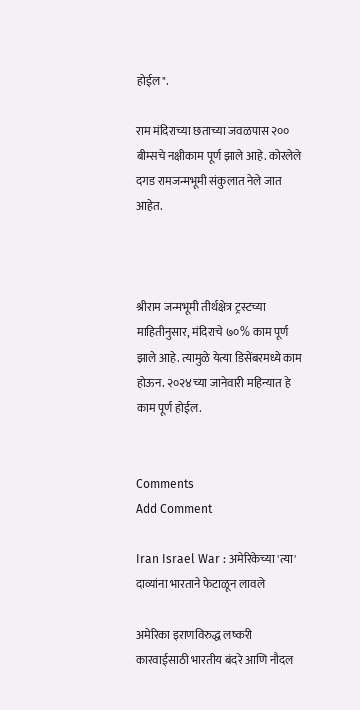होईल".

राम मंदिराच्या छताच्या जवळपास २०० बीम्सचे नक्षीकाम पूर्ण झाले आहे. कोरलेले दगड रामजन्मभूमी संकुलात नेले जात आहेत.



श्रीराम जन्मभूमी तीर्थक्षेत्र ट्रस्टच्या माहितीनुसार, मंदिराचे ७०% काम पूर्ण झाले आहे. त्यामुळे येत्या डिसेंबरमध्ये काम होऊन. २०२४च्या जानेवारी महिन्यात हे काम पूर्ण होईल.


Comments
Add Comment

Iran Israel War : अमेरिकेच्या 'त्या' दाव्यांना भारताने फेटाळून लावले

अमेरिका इराणविरुद्ध लष्करी कारवाईसाठी भारतीय बंदरे आणि नौदल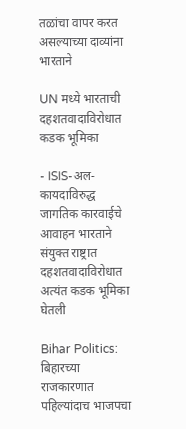तळांचा वापर करत असल्याच्या दाव्यांना भारताने

UN मध्ये भारताची दहशतवादाविरोधात कडक भूमिका

- ISIS-अल-कायदाविरुद्ध जागतिक कारवाईचे आवाहन भारताने संयुक्त राष्ट्रात दहशतवादाविरोधात अत्यंत कडक भूमिका घेतली

Bihar Politics: बिहारच्या राजकारणात पहिल्यांदाच भाजपचा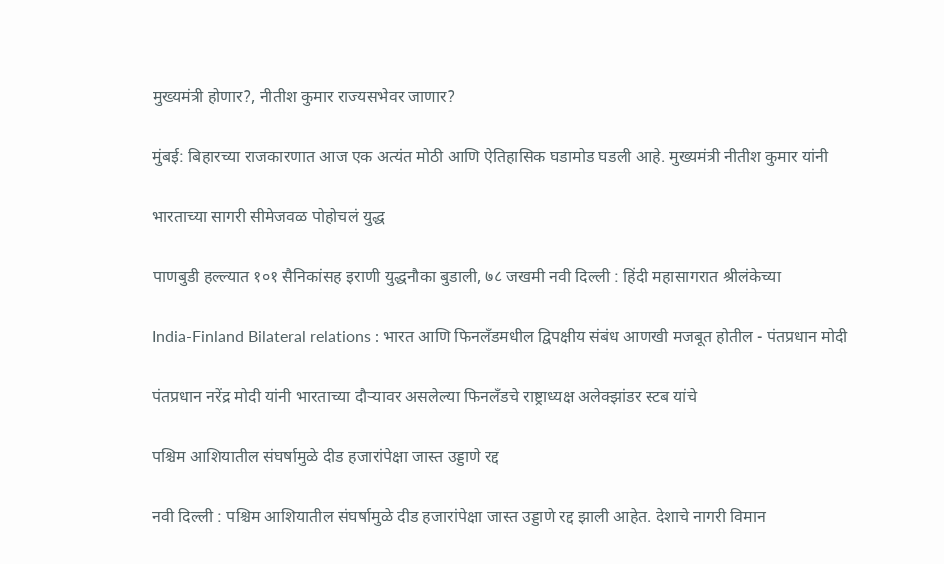मुख्यमंत्री होणार?, नीतीश कुमार राज्यसभेवर जाणार?

मुंबई: बिहारच्या राजकारणात आज एक अत्यंत मोठी आणि ऐतिहासिक घडामोड घडली आहे. मुख्यमंत्री नीतीश कुमार यांनी

भारताच्या सागरी सीमेजवळ पोहोचलं युद्ध

पाणबुडी हल्ल्यात १०१ सैनिकांसह इराणी युद्धनौका बुडाली, ७८ जखमी नवी दिल्ली : हिंदी महासागरात श्रीलंकेच्या

India-Finland Bilateral relations : भारत आणि फिनलँडमधील द्विपक्षीय संबंध आणखी मजबूत होतील - पंतप्रधान मोदी

पंतप्रधान नरेंद्र मोदी यांनी भारताच्या दौऱ्यावर असलेल्या फिनलँडचे राष्ट्राध्यक्ष अलेक्झांडर स्टब यांचे

पश्चिम आशियातील संघर्षामुळे दीड हजारांपेक्षा जास्त उड्डाणे रद्द

नवी दिल्ली : पश्चिम आशियातील संघर्षामुळे दीड हजारांपेक्षा जास्त उड्डाणे रद्द झाली आहेत. देशाचे नागरी विमान